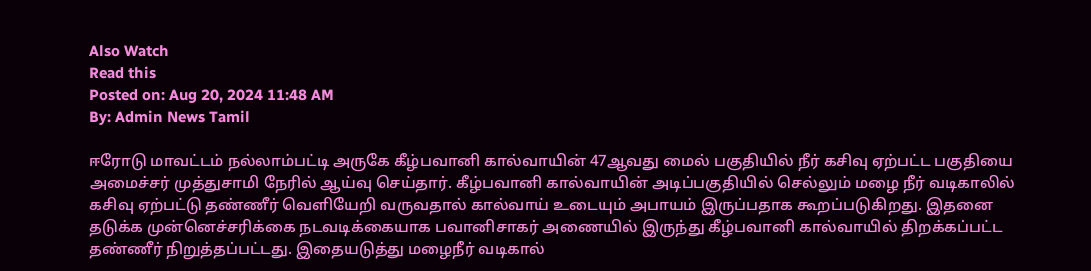Also Watch
Read this
Posted on: Aug 20, 2024 11:48 AM
By: Admin News Tamil

ஈரோடு மாவட்டம் நல்லாம்பட்டி அருகே கீழ்பவானி கால்வாயின் 47ஆவது மைல் பகுதியில் நீர் கசிவு ஏற்பட்ட பகுதியை அமைச்சர் முத்துசாமி நேரில் ஆய்வு செய்தார். கீழ்பவானி கால்வாயின் அடிப்பகுதியில் செல்லும் மழை நீர் வடிகாலில் கசிவு ஏற்பட்டு தண்ணீர் வெளியேறி வருவதால் கால்வாய் உடையும் அபாயம் இருப்பதாக கூறப்படுகிறது. இதனை தடுக்க முன்னெச்சரிக்கை நடவடிக்கையாக பவானிசாகர் அணையில் இருந்து கீழ்பவானி கால்வாயில் திறக்கப்பட்ட தண்ணீர் நிறுத்தப்பட்டது. இதையடுத்து மழைநீர் வடிகால்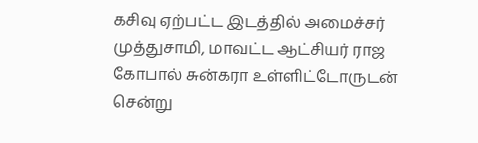கசிவு ஏற்பட்ட இடத்தில் அமைச்சர் முத்துசாமி, மாவட்ட ஆட்சியர் ராஜ கோபால் சுன்கரா உள்ளிட்டோருடன் சென்று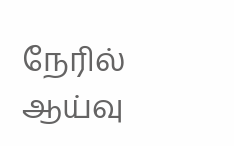நேரில் ஆய்வு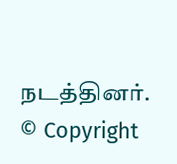நடத்தினர்.
© Copyright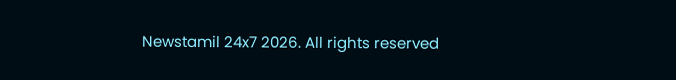Newstamil 24x7 2026. All rights reserved